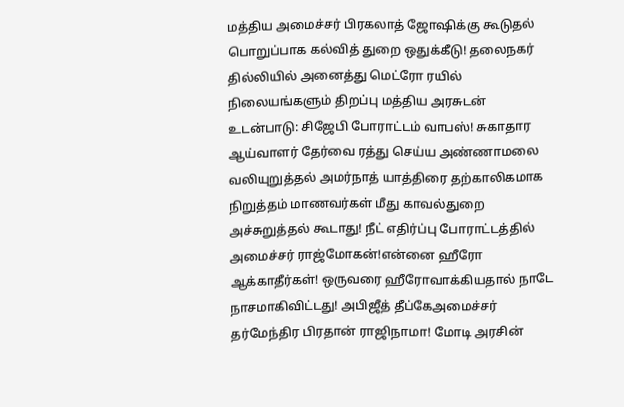மத்திய அமைச்சர் பிரகலாத் ஜோஷிக்கு கூடுதல் பொறுப்பாக கல்வித் துறை ஒதுக்கீடு! தலைநகர் தில்லியில் அனைத்து மெட்ரோ ரயில் நிலையங்களும் திறப்பு மத்திய அரசுடன் உடன்பாடு: சிஜேபி போராட்டம் வாபஸ்! சுகாதார ஆய்வாளர் தேர்வை ரத்து செய்ய அண்ணாமலை வலியுறுத்தல் அமர்நாத் யாத்திரை தற்காலிகமாக நிறுத்தம் மாணவர்கள் மீது காவல்துறை அச்சுறுத்தல் கூடாது! நீட் எதிர்ப்பு போராட்டத்தில் அமைச்சர் ராஜ்மோகன்!என்னை ஹீரோ ஆக்காதீர்கள்! ஒருவரை ஹீரோவாக்கியதால் நாடே நாசமாகிவிட்டது! அபிஜீத் தீப்கேஅமைச்சர் தர்மேந்திர பிரதான் ராஜிநாமா! மோடி அரசின்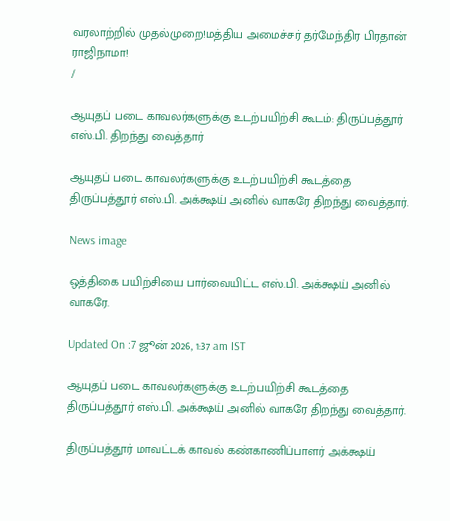வரலாற்றில் முதல்முறை!மத்திய அமைச்சர் தர்மேந்திர பிரதான் ராஜிநாமா!
/

ஆயுதப் படை காவலர்களுக்கு உடற்பயிற்சி கூடம்: திருப்பத்தூர் எஸ்.பி. திறந்து வைத்தார்

ஆயுதப் படை காவலர்களுக்கு உடற்பயிற்சி கூடத்தை திருப்பத்தூர் எஸ்.பி. அக்க்ஷய் அனில் வாகரே திறந்து வைத்தார்.

News image

ஒத்திகை பயிற்சியை பார்வையிட்ட எஸ்.பி. அக்க்ஷய் அனில் வாகரே.

Updated On :7 ஜூன் 2026, 1:37 am IST

ஆயுதப் படை காவலர்களுக்கு உடற்பயிற்சி கூடத்தை திருப்பத்தூர் எஸ்.பி. அக்க்ஷய் அனில் வாகரே திறந்து வைத்தார்.

திருப்பத்தூர் மாவட்டக் காவல் கண்காணிப்பாளர் அக்க்ஷய்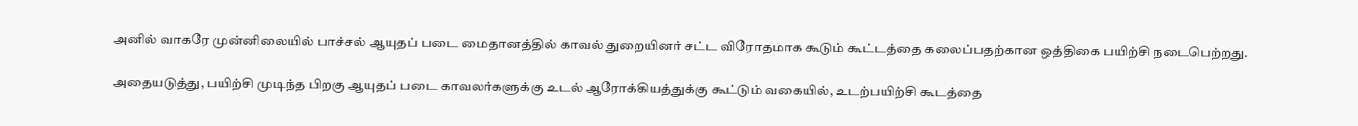அனில் வாகரே முன்னிலையில் பாச்சல் ஆயுதப் படை மைதானத்தில் காவல் துறையினர் சட்ட விரோதமாக கூடும் கூட்டத்தை கலைப்பதற்கான ஒத்திகை பயிற்சி நடைபெற்றது.

அதையடுத்து, பயிற்சி முடிந்த பிறகு ஆயுதப் படை காவலர்களுக்கு உடல் ஆரோக்கியத்துக்கு கூட்டும் வகையில், உடற்பயிற்சி கூடத்தை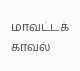மாவட்டக் காவல்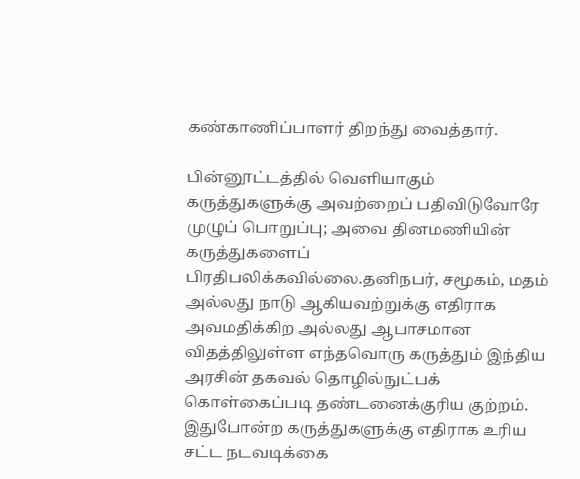கண்காணிப்பாளர் திறந்து வைத்தார்.

பின்னூட்டத்தில் வெளியாகும் கருத்துகளுக்கு அவற்றைப் பதிவிடுவோரே முழுப் பொறுப்பு; அவை தினமணியின் கருத்துகளைப் பிரதிபலிக்கவில்லை.தனிநபர், சமூகம், மதம் அல்லது நாடு ஆகியவற்றுக்கு எதிராக அவமதிக்கிற அல்லது ஆபாசமான விதத்திலுள்ள எந்தவொரு கருத்தும் இந்திய அரசின் தகவல் தொழில்நுட்பக் கொள்கைப்படி தண்டனைக்குரிய குற்றம். இதுபோன்ற கருத்துகளுக்கு எதிராக உரிய சட்ட நடவடிக்கை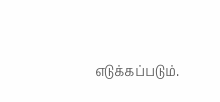எடுக்கப்படும்.